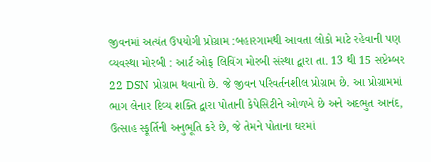જીવનમાં અત્યંત ઉપયોગી પ્રોગ્રામ :બહારગામથી આવતા લોકો માટે રહેવાની પણ વ્યવસ્થા મોરબી : આર્ટ ઓફ લિવિંગ મોરબી સંસ્થા દ્વારા તા. 13 થી 15 સપ્ટેમ્બર 22 DSN પ્રોગ્રામ થવાનો છે. જે જીવન પરિવર્તનશીલ પ્રોગ્રામ છે. આ પ્રોગ્રામમાં ભાગ લેનાર દિવ્ય શક્તિ દ્વારા પોતાની કેપેસિટીને ઓળખે છે અને અદભુત આનંદ, ઉત્સાહ સ્ફૂર્તિની અનુભૂતિ કરે છે, જે તેમને પોતાના ઘરમાં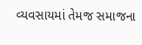વ્યવસાયમાં તેમજ સમાજના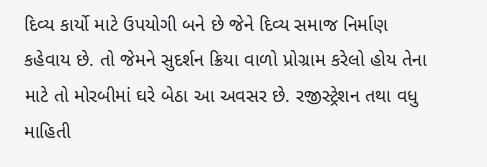દિવ્ય કાર્યો માટે ઉપયોગી બને છે જેને દિવ્ય સમાજ નિર્માણ કહેવાય છે. તો જેમને સુદર્શન ક્રિયા વાળો પ્રોગ્રામ કરેલો હોય તેના માટે તો મોરબીમાં ઘરે બેઠા આ અવસર છે. રજીસ્ટ્રેશન તથા વધુ માહિતી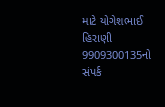માટે યોગેશભાઈ હિરાણી 9909300135નો સંપર્ક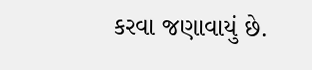કરવા જણાવાયું છે.